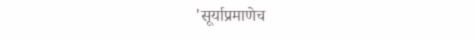'सूर्याप्रमाणेच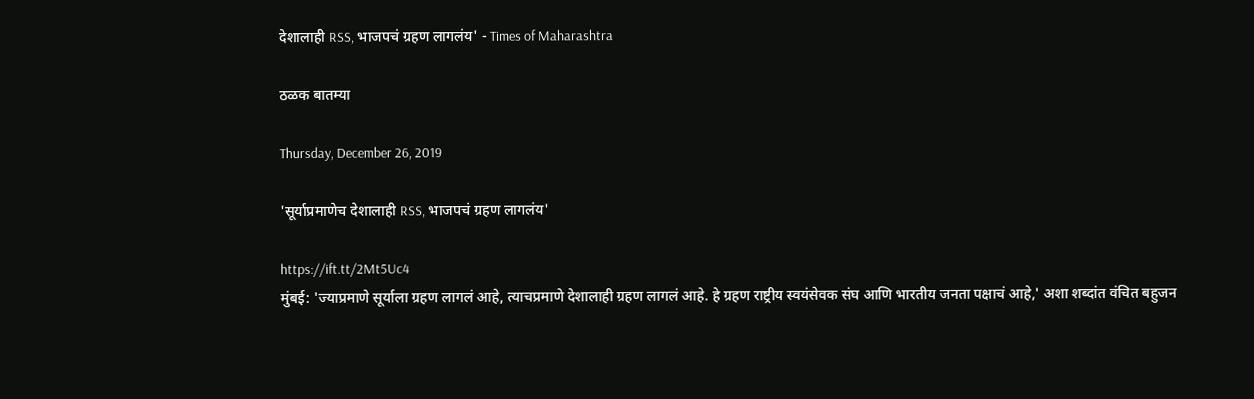देशालाही RSS, भाजपचं ग्रहण लागलंय' - Times of Maharashtra

ठळक बातम्या

Thursday, December 26, 2019

'सूर्याप्रमाणेच देशालाही RSS, भाजपचं ग्रहण लागलंय'

https://ift.tt/2Mt5Uc4
मुंबई: 'ज्याप्रमाणे सूर्याला ग्रहण लागलं आहे, त्याचप्रमाणे देशालाही ग्रहण लागलं आहे. हे ग्रहण राष्ट्रीय स्वयंसेवक संघ आणि भारतीय जनता पक्षाचं आहे,' अशा शब्दांत वंचित बहुजन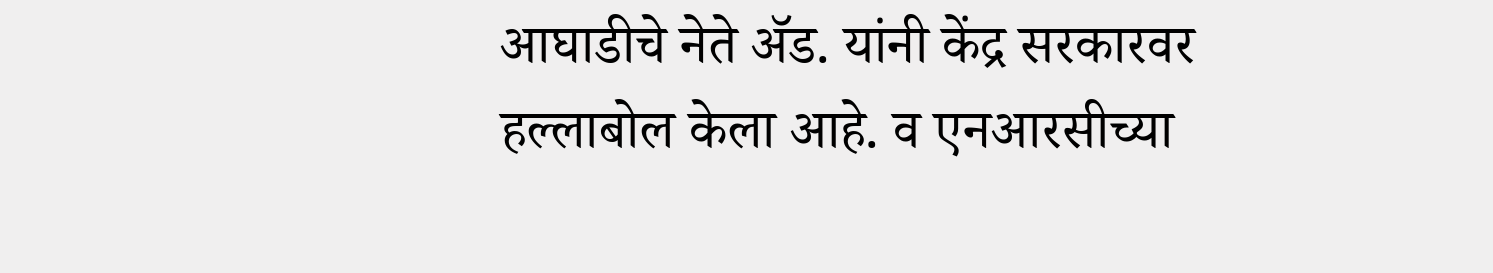आघाडीचे नेते ॲड. यांनी केंद्र सरकारवर हल्लाबोल केला आहे. व एनआरसीच्या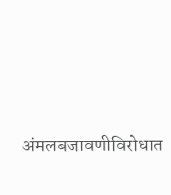अंमलबजावणीविरोधात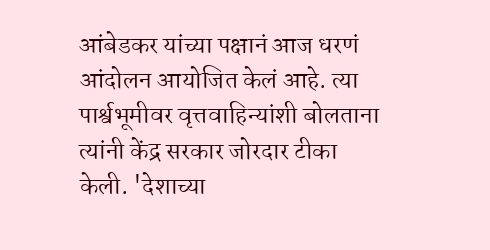आंबेडकर यांच्या पक्षानं आज धरणं आंदोलन आयोजित केलं आहे. त्या पार्श्वभूमीवर वृत्तवाहिन्यांशी बोलताना त्यांनी केंद्र सरकार जोरदार टीका केली. 'देशाच्या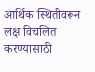आर्थिक स्थितीवरून लक्ष विचलित करण्यासाठी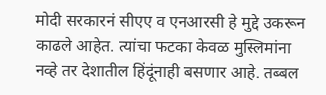मोदी सरकारनं सीएए व एनआरसी हे मुद्दे उकरून काढले आहेत. त्यांचा फटका केवळ मुस्लिमांना नव्हे तर देशातील हिंदूंनाही बसणार आहे. तब्बल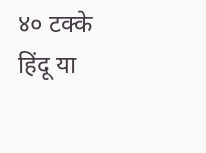४० टक्के हिंदू या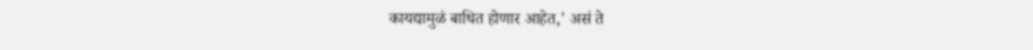कायद्यामुळं बाधित होणार आहेत,' असं ते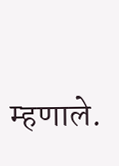म्हणाले.